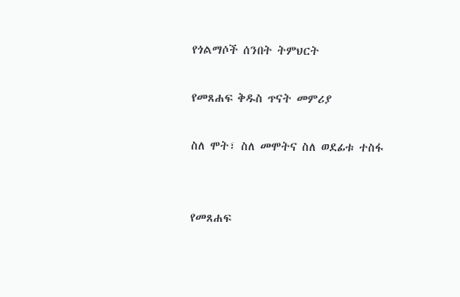የጎልማሶች ሰንበት ትምህርት

የመጸሐፍ ቅዱስ ጥናት መምሪያ

ስለ ሞት፣ ስለ መሞትና ስለ ወደፊቱ ተስፋ


የመጸሐፍ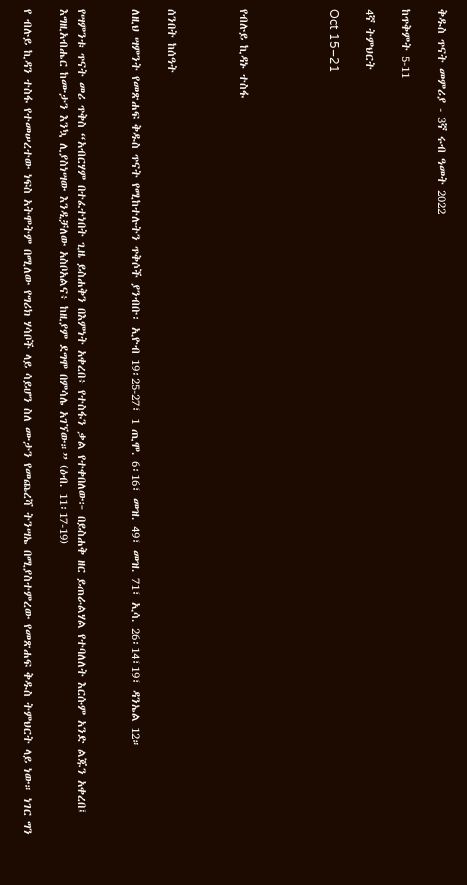ቅዱስ ጥናት መምሪያ - 3ኛ ሩብ ዓመት 2022

ከጥቅምት 5-11

4ኛ ትምህርት

Oct 15–21




የብሉይ ኪዳኑ ተስፋ



ሰንበት ከሰዓት

ለዚህ ሣምንት የመጽሐፍ ቅዱስ ጥናት የሚከተሉትን ጥቅሶች ያንብቡ፡ ኢዮብ 19፡25-27፣ 1 ጢሞ. 6፡16፣ መዝ. 49፣ መዝ. 71፣ ኢሳ. 26፡14፣19፣ ዳንኤል 12።


የሣምንቱ ጥናት መሪ ጥቅስ “አብርሃም በተፈተነበት ጊዜ ይስሐቅን በእምነት አቀረበ፥ የተስፋን ቃል የተቀበለው፦ በይስሐቅ ዘር ይጠራልሃል የተባለለት እርሱም አንድ ልጁን አቀረበ፤ እግዚአብሔር ከሙታን እንኳ ሊያስነሣው እንዲቻለው አስቦአልና፥ ከዚያም ደግሞ በምሳሌ አገኘው።” (ዕብ. 11፡17-19)

የ ብሉይ ኪዳን ተስፋ የተመሠረተው ነፍስ አትሞትም በሚለው የግሪክ ሃሳቦች ላይ ሳይሆን ስለ ሙታን የመጨረሻ ትንሣኤ በሚያስተምረው የመጽሐፍ ቅዱስ ትምህርት ላይ ነው። ነገር ግን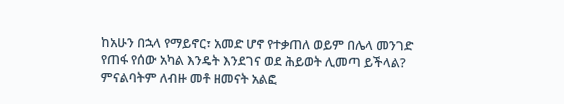ከአሁን በኋላ የማይኖር፣ አመድ ሆኖ የተቃጠለ ወይም በሌላ መንገድ የጠፋ የሰው አካል እንዴት እንደገና ወደ ሕይወት ሊመጣ ይችላል? ምናልባትም ለብዙ መቶ ዘመናት አልፎ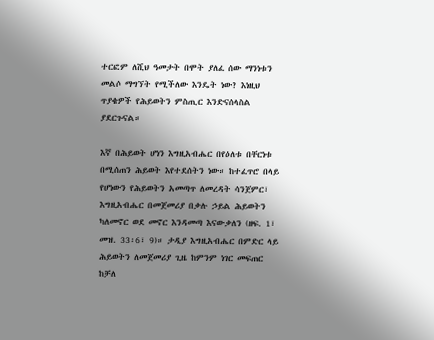ተርፎም ለሺህ ዓመታት በሞት ያለፈ ሰው ማንነቱን መልሶ ማግኘት የሚችለው እንዴት ነው? እነዚህ ጥያቄዎች የሕይወትን ምስጢር እንድናሰላስል ያደርጉናል።

እኛ በሕይወት ሆነን እግዚአብሔር በየዕለቱ በቸርነቱ በሚሰጠን ሕይወት እየተደሰትን ነው። ከተፈጥሮ በላይ የሆነውን የሕይወትን አመጣጥ ለመረዳት ሳንጀምር፣ እግዚአብሔር በመጀመሪያ በቃሉ ኃይል ሕይወትን ካለመኖር ወደ መኖር እንዳመጣ እናውቃለን (ዘፍ. 1፣ መዝ. 33፡6፣ 9)። ታዲያ እግዚአብሔር በምድር ላይ ሕይወትን ለመጀመሪያ ጊዜ ከምንም ነገር መፍጠር ከቻለ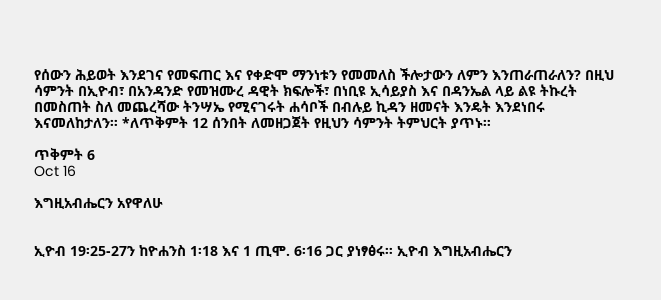የሰውን ሕይወት እንደገና የመፍጠር እና የቀድሞ ማንነቱን የመመለስ ችሎታውን ለምን እንጠራጠራለን? በዚህ ሳምንት በኢዮብ፣ በአንዳንድ የመዝሙረ ዳዊት ክፍሎች፣ በነቢዩ ኢሳይያስ እና በዳንኤል ላይ ልዩ ትኩረት በመስጠት ስለ መጨረሻው ትንሣኤ የሚናገሩት ሐሳቦች በብሉይ ኪዳን ዘመናት እንዴት እንደነበሩ እናመለከታለን። *ለጥቅምት 12 ሰንበት ለመዘጋጀት የዚህን ሳምንት ትምህርት ያጥኑ።

ጥቅምት 6
Oct 16

እግዚአብሔርን አየዋለሁ


ኢዮብ 19፡25-27ን ከዮሐንስ 1፡18 እና 1 ጢሞ. 6፡16 ጋር ያነፃፅሩ። ኢዮብ እግዚአብሔርን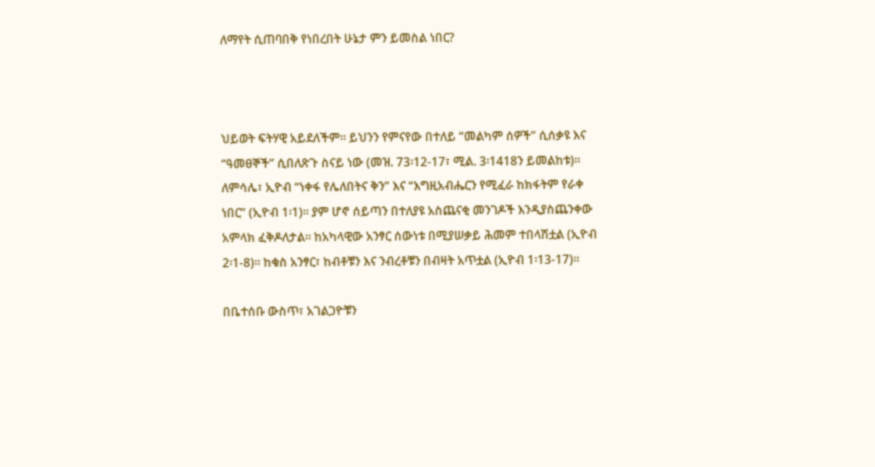ለማየት ሲጠባበቅ የነበረበት ሁኔታ ምን ይመስል ነበር?



ህይወት ፍትሃዊ አይደለችም። ይህንን የምናየው በተለይ “መልካም ሰዎች” ሲሰቃዩ እና “ዓመፀኞች” ሲበለጽጉ ስናይ ነው (መዝ. 73፡12-17፣ ሚል. 3፡1418ን ይመልከቱ)። ለምሳሌ፣ ኢዮብ “ነቀፋ የሌለበትና ቅን” እና “እግዚአብሔርን የሚፈራ ከክፋትም የራቀ ነበር” (ኢዮብ 1፡1)። ያም ሆኖ ሰይጣን በተለያዩ አስጨናቂ መንገዶች እንዲያስጨንቀው አምላክ ፈቅዶለታል። ከአካላዊው አንፃር ሰውነቱ በሚያሠቃይ ሕመም ተበላሽቷል (ኢዮብ 2፡1-8)። ከቁስ አንፃር፣ ከብቶቹን እና ንብረቶቹን በብዛት አጥቷል (ኢዮብ 1፡13-17)።

በቤተሰቡ ውስጥ፣ አገልጋዮቹን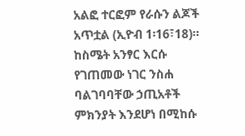አልፎ ተርፎም የራሱን ልጆች አጥቷል (ኢዮብ 1፡16፣18)። ከስሜት አንፃር እርሱ የገጠመው ነገር ንስሐ ባልገባባቸው ኃጢአቶች ምክንያት እንደሆነ በሚከሱ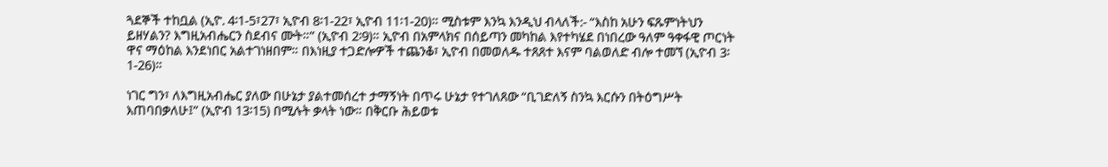ጓደኞች ተከቧል (ኢዮ. 4፡1-5፣27፣ ኢዮብ 8፡1-22፣ ኢዮብ 11፡1-20)። ሚስቱም እንኳ እንዲህ ብላለች:- “እስከ አሁን ፍጹምነትህን ይዘሃልን? እግዚአብሔርን ስደብና ሙት።” (ኢዮብ 2፡9)። ኢዮብ በአምላክና በሰይጣን መካከል እየተካሄደ በነበረው ዓለም ዓቀፋዊ ጦርነት ዋና ማዕከል እንደነበር አልተገነዘበም። በእነዚያ ተጋድሎዎች ተጨንቆ፣ ኢዮብ በመወለዱ ተጸጸተ እናም ባልወለድ ብሎ ተመኘ (ኢዮብ 3፡1-26)።

ነገር ግን፣ ለእግዚአብሔር ያለው በሁኔታ ያልተመሰረተ ታማኝነት በጥሩ ሁኔታ የተገለጸው “ቢገድለኝ ስንኳ እርሱን በትዕግሥት እጠባበቃለሁ፤” (ኢዮብ 13፡15) በሚሉት ቃላት ነው። በቅርቡ ሕይወቱ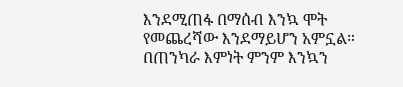እንደሚጠፋ በማሰብ እንኳ ሞት የመጨረሻው እንደማይሆን አምኗል። በጠንካራ እምነት ምንም እንኳን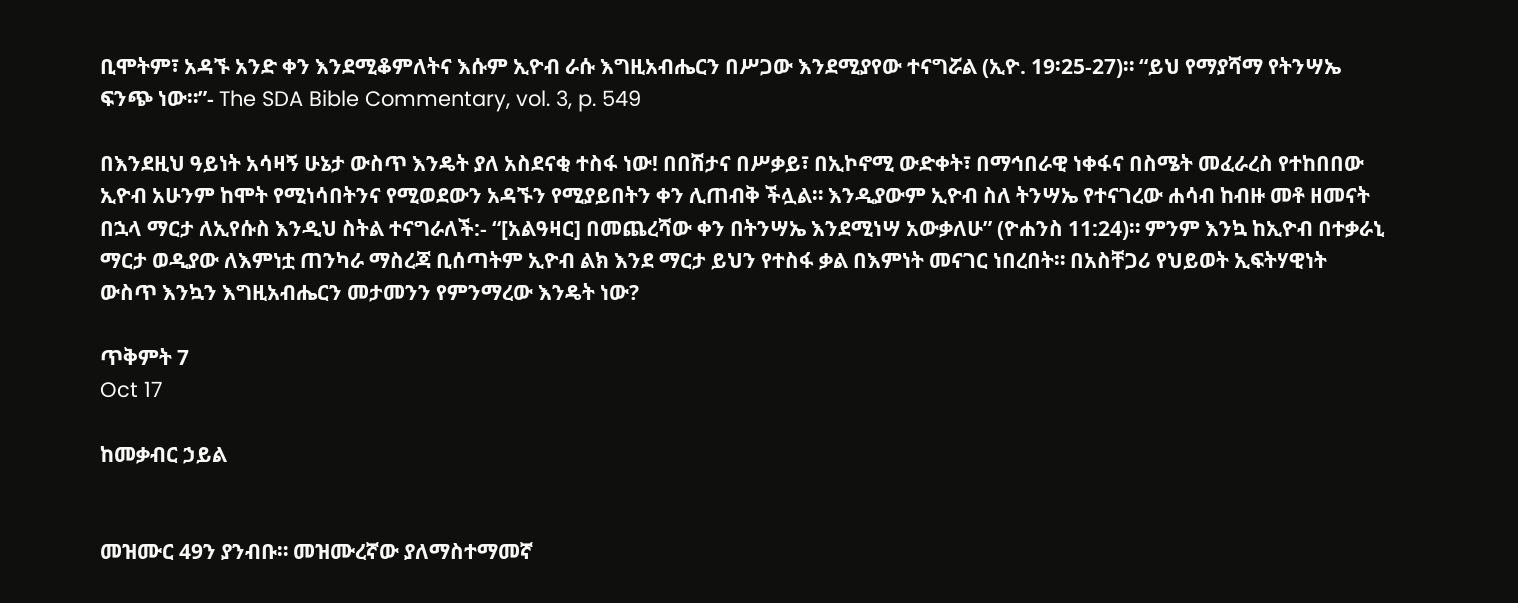ቢሞትም፣ አዳኙ አንድ ቀን እንደሚቆምለትና እሱም ኢዮብ ራሱ እግዚአብሔርን በሥጋው እንደሚያየው ተናግሯል (ኢዮ. 19፡25-27)። “ይህ የማያሻማ የትንሣኤ ፍንጭ ነው።”- The SDA Bible Commentary, vol. 3, p. 549

በእንደዚህ ዓይነት አሳዛኝ ሁኔታ ውስጥ እንዴት ያለ አስደናቂ ተስፋ ነው! በበሽታና በሥቃይ፣ በኢኮኖሚ ውድቀት፣ በማኅበራዊ ነቀፋና በስሜት መፈራረስ የተከበበው ኢዮብ አሁንም ከሞት የሚነሳበትንና የሚወደውን አዳኙን የሚያይበትን ቀን ሊጠብቅ ችሏል። እንዲያውም ኢዮብ ስለ ትንሣኤ የተናገረው ሐሳብ ከብዙ መቶ ዘመናት በኋላ ማርታ ለኢየሱስ እንዲህ ስትል ተናግራለች:- “[አልዓዛር] በመጨረሻው ቀን በትንሣኤ እንደሚነሣ አውቃለሁ” (ዮሐንስ 11:24)። ምንም እንኳ ከኢዮብ በተቃራኒ ማርታ ወዲያው ለእምነቷ ጠንካራ ማስረጃ ቢሰጣትም ኢዮብ ልክ እንደ ማርታ ይህን የተስፋ ቃል በእምነት መናገር ነበረበት። በአስቸጋሪ የህይወት ኢፍትሃዊነት ውስጥ እንኳን እግዚአብሔርን መታመንን የምንማረው እንዴት ነው?

ጥቅምት 7
Oct 17

ከመቃብር ኃይል


መዝሙር 49ን ያንብቡ። መዝሙረኛው ያለማስተማመኛ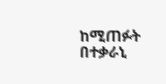ከሚጠፉት በተቃራኒ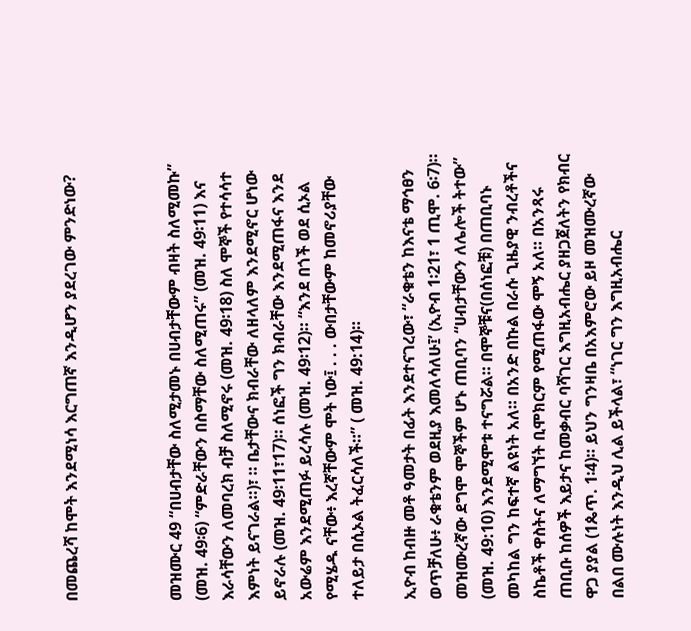በመጨረሻ ከሞት እንደሚነሳ እርግጠኛ እንዲሆን ያደረገው ምንድነው?



መዝሙር 49 “በሀብታቸው ስለሚታመኑ በሀብታቸውም ብዛት ስለሚመኩ” (መዝ. 49፡6) “ምድራቸውን በስማቸው ስለሚጠሩ” (መዝ. 49፡11) እና እራሳቸውን ለመባረክ ብቻ ስለሚኖሩ (መዝ. 49፡18) ስለ ሞኞች የተሳሳተ እምነት ይናገራል።)፣ ። ቤታቸውና ክብራቸው ለዘላለም እንደሚኖር ሆነው ይኖራሉ (መዝ. 49፡11፣17)። ሰነፎች ግን ክብራቸው እንደሚጠፋና እንደ አውሬም እንደሚጠፉ ይረሳሉ (መዝ. 49፡12)። “እንደ በጎች ወደ ሲኦል የሚሄዱ ናቸው፥ እረኛቸውም ሞት ነው፤ . . . ውበታቸውም ከመኖሪያቸው ተለይታ በሲኦል ትፈርሳለች።” ( መዝ. 49:14)።

ኢዮብ ከብዙ መቶ ዓመታት በፊት እንደተናገረው፣ “ራቁቴን ከእናቴ ማኅፀን ወጥቻለሁ፥ ራቁቴንም ወደዚያ እመለሳለሁ፤’ (ኢዮብ 1፡21፣ 1 ጢሞ. 6፡7)። መዝሙረኛው ደግሞ ሞኞችም ሆኑ ጠቢባን “ሀብታቸውን ለሌሎች ትተው” (መዝ. 49:10) እንደሚሞቱ ተናግሯል። በሞኞቹና(በሰነፎቹ) በጠቢባኑ መካከል ግን ከፍተኛ ልዩነት አለ። በአንድ በኩል በራሱ ጊዜያዊ ንብረቶችና ስኬቶች ዋስትና ለማግኘት ቢሞክርም የሚጠፋው ሞኝ አለ። በአንጻሩ ጠቢቡ ከሰዎች እይታና ከመቃብር ባሻገር እግዚአብሔር ያዘጋጀለትን የክብር ዋጋ ያያል (1ጴጥ. 1፡4)። ይህን ግንዛቤ በአእምሮው ይዞ መዝሙረኛው በልበ ሙሉነት እንዲህ ሊል ይችላል፣ “ነገር ግን እግዚአብሔር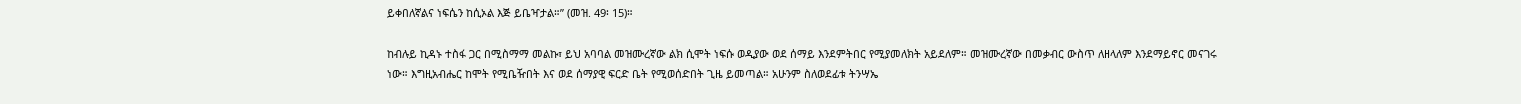ይቀበለኛልና ነፍሴን ከሲኦል እጅ ይቤዣታል።” (መዝ. 49፡ 15)።

ከብሉይ ኪዳኑ ተስፋ ጋር በሚስማማ መልኩ፣ ይህ አባባል መዝሙረኛው ልክ ሲሞት ነፍሱ ወዲያው ወደ ሰማይ እንደምትበር የሚያመለክት አይደለም። መዝሙረኛው በመቃብር ውስጥ ለዘላለም እንደማይኖር መናገሩ ነው። እግዚአብሔር ከሞት የሚቤዥበት እና ወደ ሰማያዊ ፍርድ ቤት የሚወሰድበት ጊዜ ይመጣል። አሁንም ስለወደፊቱ ትንሣኤ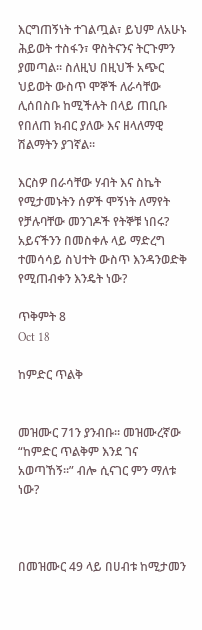እርግጠኝነት ተገልጧል፣ ይህም ለአሁኑ ሕይወት ተስፋን፣ ዋስትናንና ትርጉምን ያመጣል። ስለዚህ በዚህች አጭር ህይወት ውስጥ ሞኞች ለራሳቸው ሊሰበስቡ ከሚችሉት በላይ ጠቢቡ የበለጠ ክብር ያለው እና ዘላለማዊ ሽልማትን ያገኛል።

እርስዎ በራሳቸው ሃብት እና ስኬት የሚታመኑትን ሰዎች ሞኝነት ለማየት የቻሉባቸው መንገዶች የትኞቹ ነበሩ? አይናችንን በመስቀሉ ላይ ማድረግ ተመሳሳይ ስህተት ውስጥ እንዳንወድቅ የሚጠብቀን እንዴት ነው?

ጥቅምት 8
Oct 18

ከምድር ጥልቅ


መዝሙር 71ን ያንብቡ። መዝሙረኛው “ከምድር ጥልቅም እንደ ገና አወጣኸኝ።” ብሎ ሲናገር ምን ማለቱ ነው?



በመዝሙር 49 ላይ በሀብቱ ከሚታመን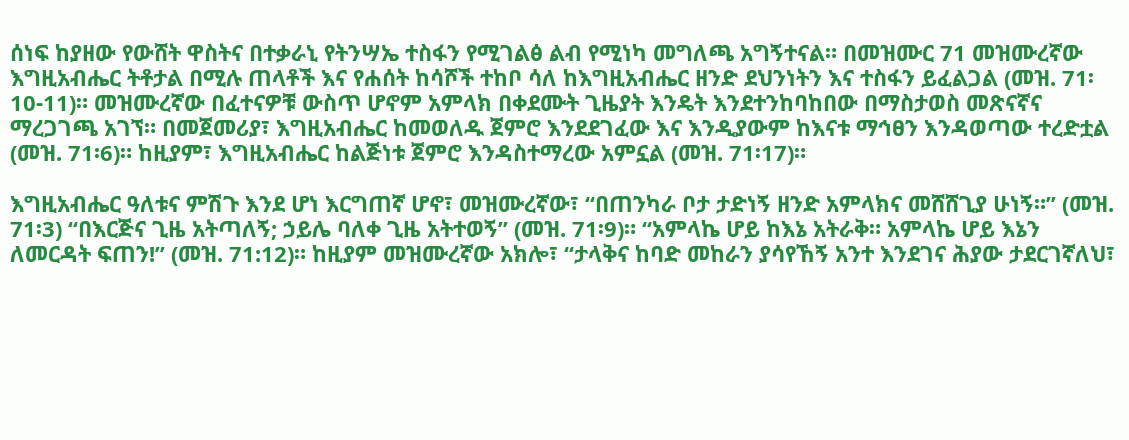ሰነፍ ከያዘው የውሸት ዋስትና በተቃራኒ የትንሣኤ ተስፋን የሚገልፅ ልብ የሚነካ መግለጫ አግኝተናል። በመዝሙር 71 መዝሙረኛው እግዚአብሔር ትቶታል በሚሉ ጠላቶች እና የሐሰት ከሳሾች ተከቦ ሳለ ከእግዚአብሔር ዘንድ ደህንነትን እና ተስፋን ይፈልጋል (መዝ. 71፡10-11)። መዝሙረኛው በፈተናዎቹ ውስጥ ሆኖም አምላክ በቀደሙት ጊዜያት እንዴት እንደተንከባከበው በማስታወስ መጽናኛና ማረጋገጫ አገኘ። በመጀመሪያ፣ እግዚአብሔር ከመወለዱ ጀምሮ እንደደገፈው እና እንዲያውም ከእናቱ ማኅፀን እንዳወጣው ተረድቷል (መዝ. 71፡6)። ከዚያም፣ እግዚአብሔር ከልጅነቱ ጀምሮ እንዳስተማረው አምኗል (መዝ. 71፡17)።

እግዚአብሔር ዓለቱና ምሽጉ እንደ ሆነ እርግጠኛ ሆኖ፣ መዝሙረኛው፣ “በጠንካራ ቦታ ታድነኝ ዘንድ አምላክና መሸሸጊያ ሁነኝ።” (መዝ. 71፡3) “በእርጅና ጊዜ አትጣለኝ; ኃይሌ ባለቀ ጊዜ አትተወኝ” (መዝ. 71፡9)። “አምላኬ ሆይ ከእኔ አትራቅ። አምላኬ ሆይ እኔን ለመርዳት ፍጠን!” (መዝ. 71:12)። ከዚያም መዝሙረኛው አክሎ፣ “ታላቅና ከባድ መከራን ያሳየኸኝ አንተ እንደገና ሕያው ታደርገኛለህ፣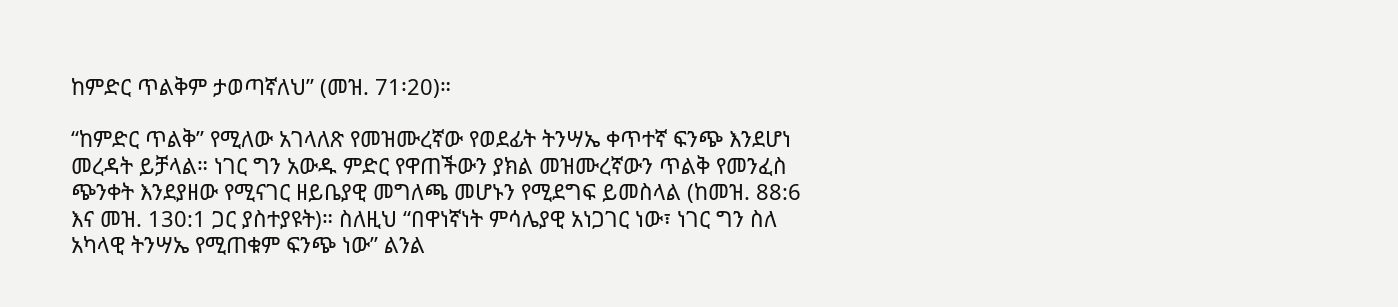ከምድር ጥልቅም ታወጣኛለህ” (መዝ. 71፡20)።

“ከምድር ጥልቅ” የሚለው አገላለጽ የመዝሙረኛው የወደፊት ትንሣኤ ቀጥተኛ ፍንጭ እንደሆነ መረዳት ይቻላል። ነገር ግን አውዱ ምድር የዋጠችውን ያክል መዝሙረኛውን ጥልቅ የመንፈስ ጭንቀት እንደያዘው የሚናገር ዘይቤያዊ መግለጫ መሆኑን የሚደግፍ ይመስላል (ከመዝ. 88:6 እና መዝ. 130:1 ጋር ያስተያዩት)። ስለዚህ “በዋነኛነት ምሳሌያዊ አነጋገር ነው፣ ነገር ግን ስለ አካላዊ ትንሣኤ የሚጠቁም ፍንጭ ነው” ልንል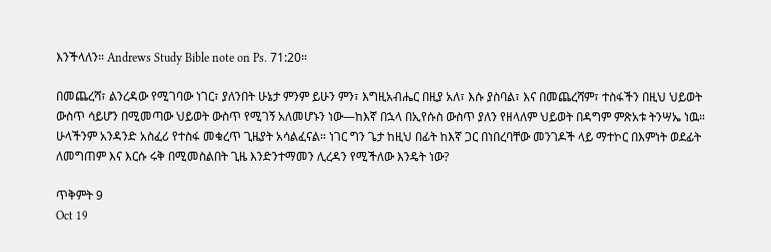እንችላለን። Andrews Study Bible note on Ps. 71:20።

በመጨረሻ፣ ልንረዳው የሚገባው ነገር፣ ያለንበት ሁኔታ ምንም ይሁን ምን፣ እግዚአብሔር በዚያ አለ፣ እሱ ያስባል፣ እና በመጨረሻም፣ ተስፋችን በዚህ ህይወት ውስጥ ሳይሆን በሚመጣው ህይወት ውስጥ የሚገኝ አለመሆኑን ነው—ከእኛ በኋላ በኢየሱስ ውስጥ ያለን የዘላለም ህይወት በዳግም ምጽአቱ ትንሣኤ ነዉ። ሁላችንም አንዳንድ አስፈሪ የተስፋ መቁረጥ ጊዜያት አሳልፈናል። ነገር ግን ጌታ ከዚህ በፊት ከእኛ ጋር በነበረባቸው መንገዶች ላይ ማተኮር በእምነት ወደፊት ለመግጠም እና እርሱ ሩቅ በሚመስልበት ጊዜ እንድንተማመን ሊረዳን የሚችለው እንዴት ነው?

ጥቅምት 9
Oct 19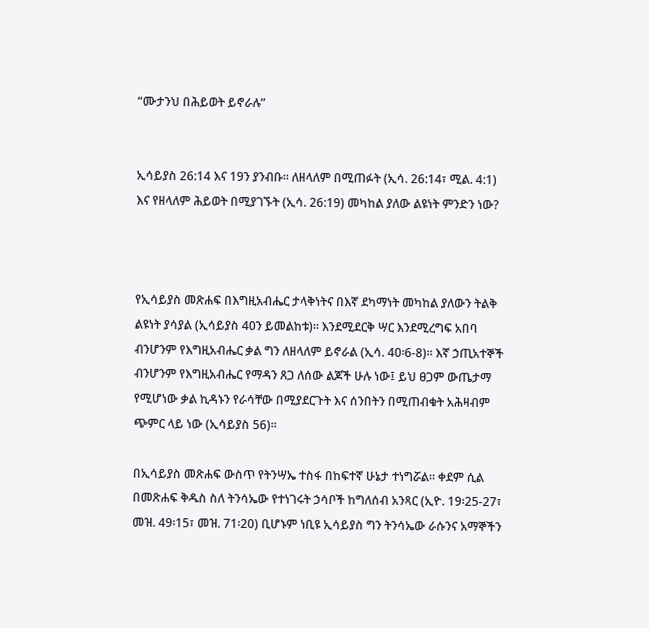“ሙታንህ በሕይወት ይኖራሉ”


ኢሳይያስ 26:14 እና 19ን ያንብቡ። ለዘላለም በሚጠፉት (ኢሳ. 26:14፣ ሚል. 4:1) እና የዘላለም ሕይወት በሚያገኙት (ኢሳ. 26:19) መካከል ያለው ልዩነት ምንድን ነው?



የኢሳይያስ መጽሐፍ በእግዚአብሔር ታላቅነትና በእኛ ደካማነት መካከል ያለውን ትልቅ ልዩነት ያሳያል (ኢሳይያስ 40ን ይመልከቱ)። እንደሚደርቅ ሣር እንደሚረግፍ አበባ ብንሆንም የእግዚአብሔር ቃል ግን ለዘላለም ይኖራል (ኢሳ. 40፡6-8)። እኛ ኃጢአተኞች ብንሆንም የእግዚአብሔር የማዳን ጸጋ ለሰው ልጆች ሁሉ ነው፤ ይህ ፀጋም ውጤታማ የሚሆነው ቃል ኪዳኑን የራሳቸው በሚያደርጉት እና ሰንበትን በሚጠብቁት አሕዛብም ጭምር ላይ ነው (ኢሳይያስ 56)።

በኢሳይያስ መጽሐፍ ውስጥ የትንሣኤ ተስፋ በከፍተኛ ሁኔታ ተነግሯል። ቀደም ሲል በመጽሐፍ ቅዱስ ስለ ትንሳኤው የተነገሩት ኃሳቦች ከግለሰብ አንጻር (ኢዮ. 19፡25-27፣ መዝ. 49፡15፣ መዝ. 71፡20) ቢሆኑም ነቢዩ ኢሳይያስ ግን ትንሳኤው ራሱንና አማኞችን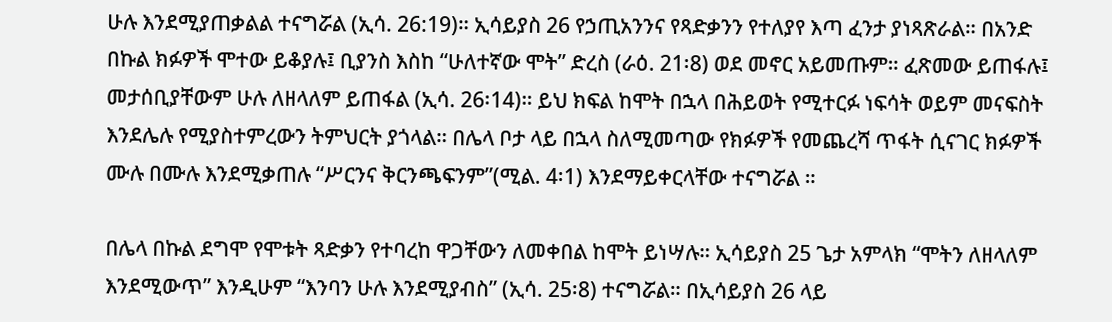ሁሉ እንደሚያጠቃልል ተናግሯል (ኢሳ. 26:19)። ኢሳይያስ 26 የኃጢአንንና የጻድቃንን የተለያየ እጣ ፈንታ ያነጻጽራል። በአንድ በኩል ክፉዎች ሞተው ይቆያሉ፤ ቢያንስ እስከ “ሁለተኛው ሞት” ድረስ (ራዕ. 21፡8) ወደ መኖር አይመጡም። ፈጽመው ይጠፋሉ፤ መታሰቢያቸውም ሁሉ ለዘላለም ይጠፋል (ኢሳ. 26፡14)። ይህ ክፍል ከሞት በኋላ በሕይወት የሚተርፉ ነፍሳት ወይም መናፍስት እንደሌሉ የሚያስተምረውን ትምህርት ያጎላል። በሌላ ቦታ ላይ በኋላ ስለሚመጣው የክፉዎች የመጨረሻ ጥፋት ሲናገር ክፉዎች ሙሉ በሙሉ እንደሚቃጠሉ “ሥርንና ቅርንጫፍንም”(ሚል. 4፡1) እንደማይቀርላቸው ተናግሯል ።

በሌላ በኩል ደግሞ የሞቱት ጻድቃን የተባረከ ዋጋቸውን ለመቀበል ከሞት ይነሣሉ። ኢሳይያስ 25 ጌታ አምላክ “ሞትን ለዘላለም እንደሚውጥ” እንዲሁም “እንባን ሁሉ እንደሚያብስ” (ኢሳ. 25፡8) ተናግሯል። በኢሳይያስ 26 ላይ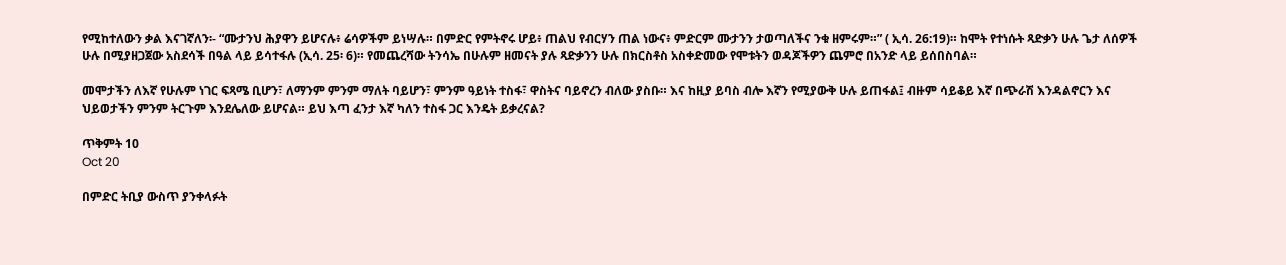የሚከተለውን ቃል እናገኛለን፡- “ሙታንህ ሕያዋን ይሆናሉ፥ ሬሳዎችም ይነሣሉ። በምድር የምትኖሩ ሆይ፥ ጠልህ የብርሃን ጠል ነውና፥ ምድርም ሙታንን ታወጣለችና ንቁ ዘምሩም።” ( ኢሳ. 26:19)። ከሞት የተነሱት ጻድቃን ሁሉ ጌታ ለሰዎች ሁሉ በሚያዘጋጀው አስደሳች በዓል ላይ ይሳተፋሉ (ኢሳ. 25፡ 6)። የመጨረሻው ትንሳኤ በሁሉም ዘመናት ያሉ ጻድቃንን ሁሉ በክርስቶስ አስቀድመው የሞቱትን ወዳጆችዎን ጨምሮ በአንድ ላይ ይሰበስባል።

መሞታችን ለእኛ የሁሉም ነገር ፍጻሜ ቢሆን፣ ለማንም ምንም ማለት ባይሆን፣ ምንም ዓይነት ተስፋ፣ ዋስትና ባይኖረን ብለው ያስቡ። እና ከዚያ ይባስ ብሎ እኛን የሚያውቅ ሁሉ ይጠፋል፤ ብዙም ሳይቆይ እኛ በጭራሽ እንዳልኖርን እና ህይወታችን ምንም ትርጉም እንደሌለው ይሆናል። ይህ እጣ ፈንታ እኛ ካለን ተስፋ ጋር እንዴት ይቃረናል?

ጥቅምት 10
Oct 20

በምድር ትቢያ ውስጥ ያንቀላፉት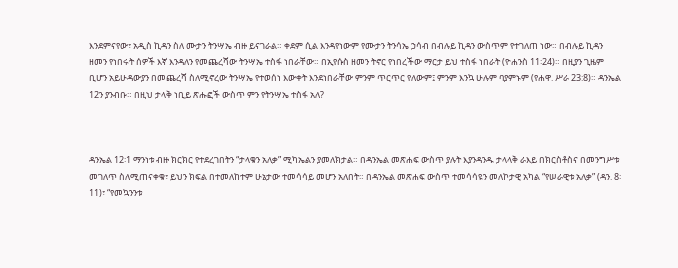እንደምናየው፣ አዲስ ኪዳን ስለ ሙታን ትንሣኤ ብዙ ይናገራል። ቀደም ሲል እንዳየነውም የሙታን ትንሳኤ ኃሳብ በብሉይ ኪዳን ውስጥም የተገለጠ ነው። በብሉይ ኪዳን ዘመን የነበሩት ሰዎች እኛ እንዳለን የመጨረሻው ትንሣኤ ተስፋ ነበራቸው። በኢየሱስ ዘመን ትኖር የነበረችው ማርታ ይህ ተስፋ ነበራት (ዮሐንስ 11፡24)። በዚያን ጊዜም ቢሆን አይሁዳውያን በመጨረሻ ስለሚኖረው ትንሣኤ የተወሰነ እውቀት እንደነበራቸው ምንም ጥርጥር የለውም፤ ምንም እንኳ ሁሉም ባያምኑም (የሐዋ. ሥራ 23:8)። ዳንኤል 12ን ያንብቡ። በዚህ ታላቅ ነቢይ ጽሑፎች ውስጥ ምን የትንሣኤ ተስፋ አለ?



ዳንኤል 12፡1 ማንነቱ ብዙ ክርክር የተደረገበትን “ታላቁን አለቃ” ሚካኤልን ያመለክታል። በዳንኤል መጽሐፍ ውስጥ ያሉት እያንዳንዱ ታላላቅ ራእይ በክርስቶስና በመንግሥቱ መገለጥ ስለሚጠናቀቁ፣ ይህን ክፍል በተመለከተም ሁኔታው ተመሳሳይ መሆን አለበት። በዳንኤል መጽሐፍ ውስጥ ተመሳሳዩን መለኮታዊ አካል “የሠራዊቱ አለቃ” (ዳን. 8፡11)፣ “የመኳንንቱ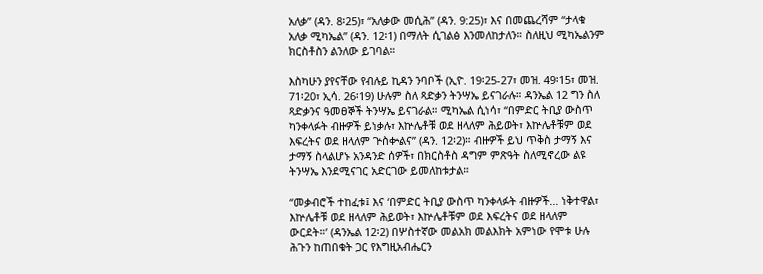አለቃ” (ዳን. 8፡25)፣ “አለቃው መሲሕ” (ዳን. 9:25)፣ እና በመጨረሻም “ታላቁ አለቃ ሚካኤል” (ዳን. 12፡1) በማለት ሲገልፅ እንመለከታለን። ስለዚህ ሚካኤልንም ክርስቶስን ልንለው ይገባል።

እስካሁን ያየናቸው የብሉይ ኪዳን ንባቦች (ኢዮ. 19፡25-27፣ መዝ. 49፡15፣ መዝ. 71፡20፣ ኢሳ. 26፡19) ሁሉም ስለ ጻድቃን ትንሣኤ ይናገራሉ። ዳንኤል 12 ግን ስለ ጻድቃንና ዓመፀኞች ትንሣኤ ይናገራል። ሚካኤል ሲነሳ፣ “በምድር ትቢያ ውስጥ ካንቀላፉት ብዙዎች ይነቃሉ፣ እኵሌቶቹ ወደ ዘላለም ሕይወት፣ እኵሌቶቹም ወደ እፍረትና ወደ ዘላለም ጕስቍልና” (ዳን. 12፡2)። ብዙዎች ይህ ጥቅስ ታማኝ እና ታማኝ ስላልሆኑ አንዳንድ ሰዎች፣ በክርስቶስ ዳግም ምጽዓት ስለሚኖረው ልዩ ትንሣኤ እንደሚናገር አድርገው ይመለከቱታል።

“መቃብሮች ተከፈቱ፤ እና ‘በምድር ትቢያ ውስጥ ካንቀላፉት ብዙዎች... ነቅተዋል፣ እኵሌቶቹ ወደ ዘላለም ሕይወት፣ እኵሌቶቹም ወደ እፍረትና ወደ ዘላለም ውርደት።’ (ዳንኤል 12፡2) በሦስተኛው መልአክ መልእክት አምነው የሞቱ ሁሉ ሕጉን ከጠበቁት ጋር የእግዚአብሔርን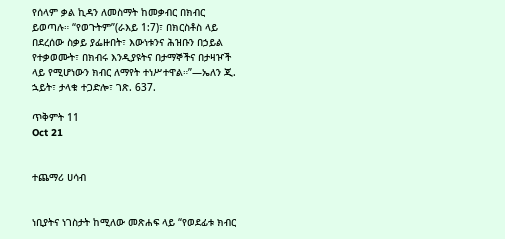የሰላም ቃል ኪዳን ለመስማት ከመቃብር በክብር ይወጣሉ። “የወጉትም”(ራእይ 1:7)፣ በክርስቶስ ላይ በደረሰው ስቃይ ያፌዙበት፣ እውነቱንና ሕዝቡን በኃይል የተቃወሙት፣ በክብሩ እንዲያዩትና በታማኞችና በታዛዦች ላይ የሚሆነውን ክብር ለማየት ተነሥተዋል።”—ኤለን ጂ. ኋይት፣ ታላቁ ተጋድሎ፣ ገጽ. 637.

ጥቅምት 11
Oct 21


ተጨማሪ ሀሳብ


ነቢያትና ነገስታት ከሚለው መጽሐፍ ላይ “የወደፊቱ ክብር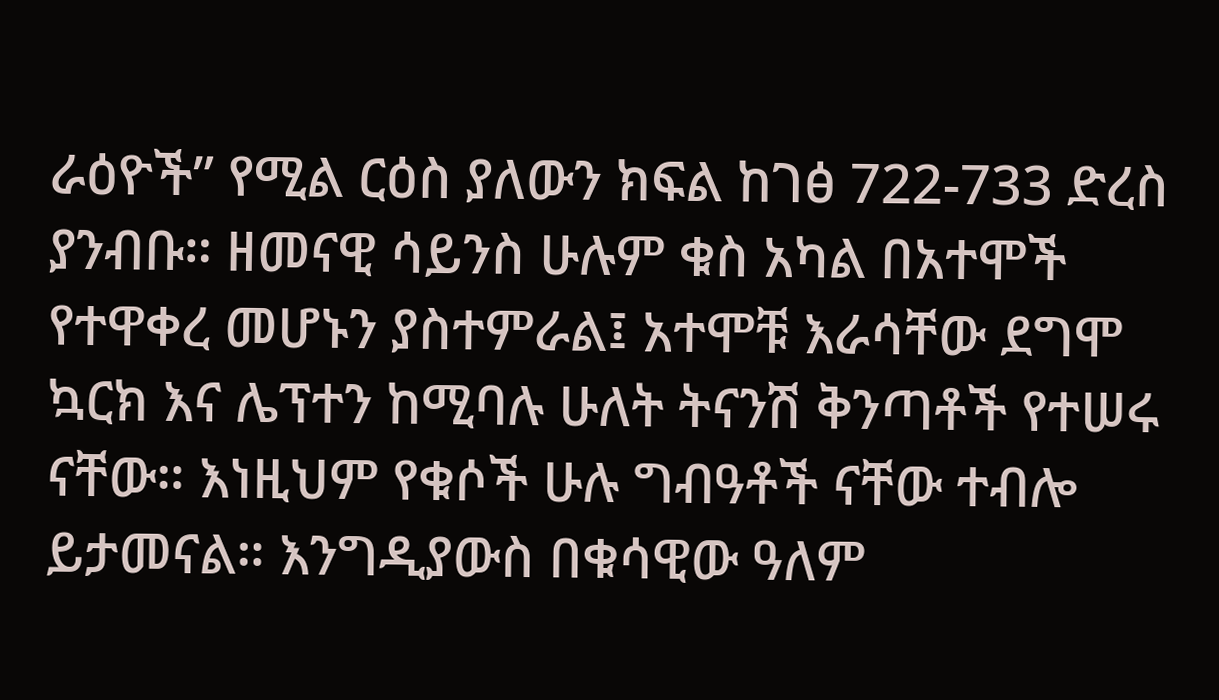ራዕዮች” የሚል ርዕስ ያለውን ክፍል ከገፅ 722-733 ድረስ ያንብቡ። ዘመናዊ ሳይንስ ሁሉም ቁስ አካል በአተሞች የተዋቀረ መሆኑን ያስተምራል፤ አተሞቹ እራሳቸው ደግሞ ኳርክ እና ሌፕተን ከሚባሉ ሁለት ትናንሽ ቅንጣቶች የተሠሩ ናቸው። እነዚህም የቁሶች ሁሉ ግብዓቶች ናቸው ተብሎ ይታመናል። እንግዲያውስ በቁሳዊው ዓለም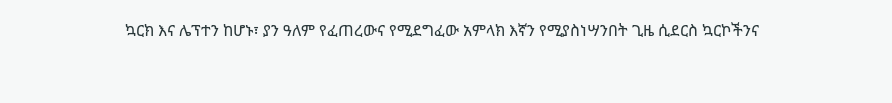ኳርክ እና ሌፕተን ከሆኑ፣ ያን ዓለም የፈጠረውና የሚደግፈው አምላክ እኛን የሚያስነሣንበት ጊዜ ሲደርስ ኳርኮችንና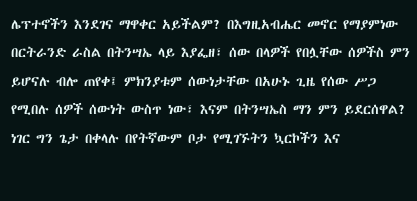ሌፕተኖችን እንደገና ማዋቀር አይችልም? በእግዚአብሔር መኖር የማያምነው በርትራንድ ራስል በትንሣኤ ላይ እያፌዘ፣ ሰው በላዎች የበሏቸው ሰዎችስ ምን ይሆናሉ ብሎ ጠየቀ፤ ምክንያቱም ሰውነታቸው በአሁኑ ጊዜ የሰው ሥጋ የሚበሉ ሰዎች ሰውነት ውስጥ ነው፣ እናም በትንሣኤስ ማን ምን ይደርሰዋል? ነገር ግን ጌታ በቀላሉ በየትኛውም ቦታ የሚገኙትን ኳርኮችን እና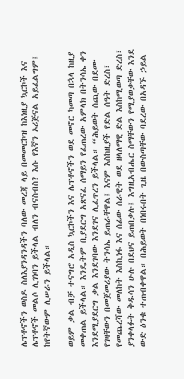ሌፕቶኖችን ወስዶ ስለእያንዳንዳችን ባለው መረጃ ላይ በመመርኮዝ ከእነዚያ ኳርኮች እና ሌፕቶኖች መልሶ ሊገነባን ይችላል ብለን ብናስብስ? እሱ የእኛን ኦሪጅናል አይፈልግም፤ ከየትኛውም ሊሠራን ይችላል።

ወይም ቃል ብቻ ተናግሮ አዲስ ኳርኮችን እና ሌፕቶኖችን ወደ መኖር ካመጣ በኋላ ከዚያ መቀጠል ይችላል። እንዴትም ቢያደርግ አጽናፈ ሰማይን የፈጠረው አምላክ በትንሳኤ ቀን እንደሚያደርግ ቃል እንደገባው እንደገና ሊፈጥረን ይችላል። “ሕይወት ሰጪው በደሙ የገዛቸውን በመጀመሪያው ትንሳኤ ይጠራቸዋል፤ እናም እስከዚያች የድል ሰዓት ድረስ፣ የመጨረሻው መለከት እስኪነፋ እና ሰፊው ሰራዊት ወደ ዘላለማዊ ድል እስከሚወጣ ድረስ፣ ያንቀላፉት ቅዱሳን ሁሉ በደህና ይጠበቃሉ፤ እግዚአብሔር ስማቸውን የሚያወቃቸው እንደ ውድ ዕንቁ ተጠብቀዋል። በሕይወት በነበሩበት ጊዜ በውስጣቸው ባደረው በአዳኙ ኃይል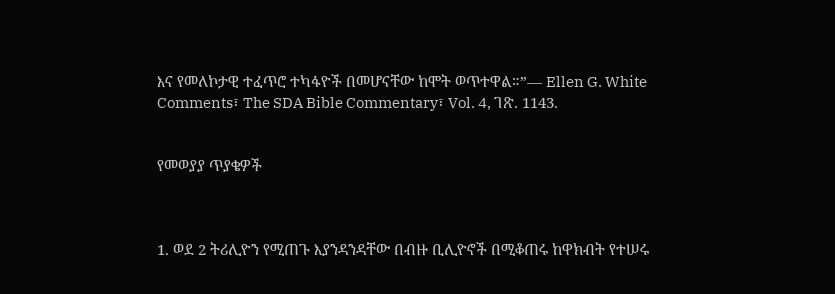እና የመለኮታዊ ተፈጥሮ ተካፋዮች በመሆናቸው ከሞት ወጥተዋል።”— Ellen G. White Comments፣ The SDA Bible Commentary፣ Vol. 4, ገጽ. 1143.


የመወያያ ጥያቄዎች



1. ወደ 2 ትሪሊዮን የሚጠጉ እያንዳንዳቸው በብዙ ቢሊዮኖች በሚቆጠሩ ከዋክብት የተሠሩ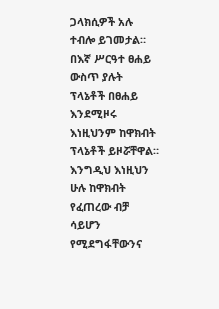ጋላክሲዎች አሉ ተብሎ ይገመታል። በእኛ ሥርዓተ ፀሐይ ውስጥ ያሉት ፕላኔቶች በፀሐይ እንደሚዞሩ እነዚህንም ከዋክብት ፕላኔቶች ይዞሯቸዋል። እንግዲህ እነዚህን ሁሉ ከዋክብት የፈጠረው ብቻ ሳይሆን የሚደግፋቸውንና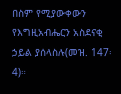በስም የሚያውቀውን የእግዚአብሔርን አስደናቂ ኃይል ያሰላስሉ(መዝ. 147፡4)።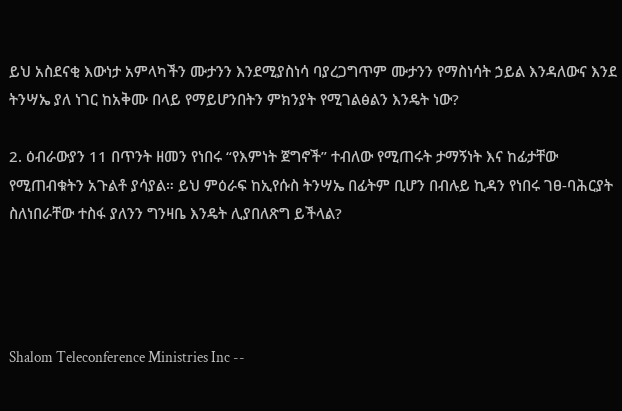ይህ አስደናቂ እውነታ አምላካችን ሙታንን እንደሚያስነሳ ባያረጋግጥም ሙታንን የማስነሳት ኃይል እንዳለውና እንደ ትንሣኤ ያለ ነገር ከአቅሙ በላይ የማይሆንበትን ምክንያት የሚገልፅልን እንዴት ነው?

2. ዕብራውያን 11 በጥንት ዘመን የነበሩ “የእምነት ጀግኖች” ተብለው የሚጠሩት ታማኝነት እና ከፊታቸው የሚጠብቁትን አጉልቶ ያሳያል። ይህ ምዕራፍ ከኢየሱስ ትንሣኤ በፊትም ቢሆን በብሉይ ኪዳን የነበሩ ገፀ-ባሕርያት ስለነበራቸው ተስፋ ያለንን ግንዛቤ እንዴት ሊያበለጽግ ይችላል?




Shalom Teleconference Ministries Inc --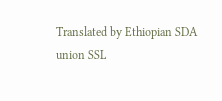Translated by Ethiopian SDA union SSL